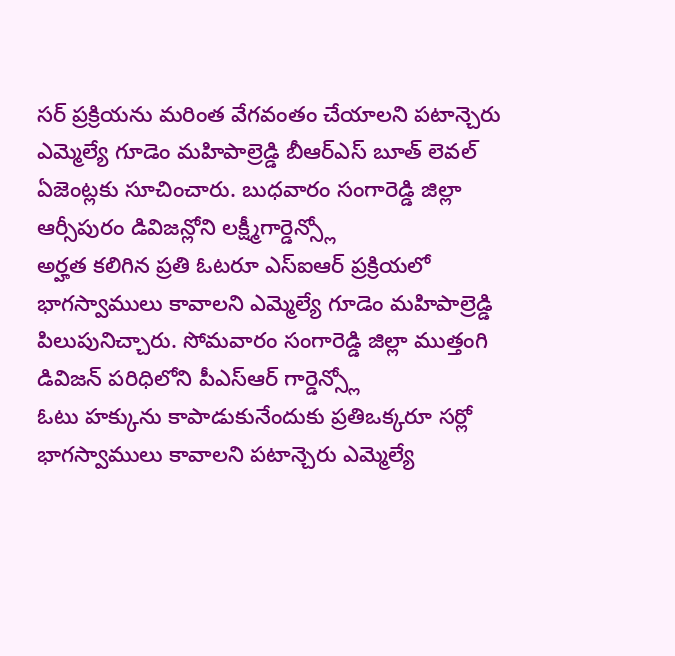సర్ ప్రక్రియను మరింత వేగవంతం చేయాలని పటాన్చెరు ఎమ్మెల్యే గూడెం మహిపాల్రెడ్డి బీఆర్ఎస్ బూత్ లెవల్ ఏజెంట్లకు సూచించారు. బుధవారం సంగారెడ్డి జిల్లా ఆర్సీపురం డివిజన్లోని లక్ష్మీగార్డెన్స్లో
అర్హత కలిగిన ప్రతి ఓటరూ ఎస్ఐఆర్ ప్రక్రియలో భాగస్వాములు కావాలని ఎమ్మెల్యే గూడెం మహిపాల్రెడ్డి పిలుపునిచ్చారు. సోమవారం సంగారెడ్డి జిల్లా ముత్తంగి డివిజన్ పరిధిలోని పీఎస్ఆర్ గార్డెన్స్లో
ఓటు హక్కును కాపాడుకునేందుకు ప్రతిఒక్కరూ సర్లో భాగస్వాములు కావాలని పటాన్చెరు ఎమ్మెల్యే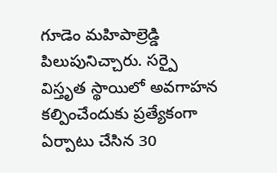గూడెం మహిపాల్రెడ్డి పిలుపునిచ్చారు. సర్పై విస్తృత స్థాయిలో అవగాహన కల్పించేందుకు ప్రత్యేకంగా ఏర్పాటు చేసిన 30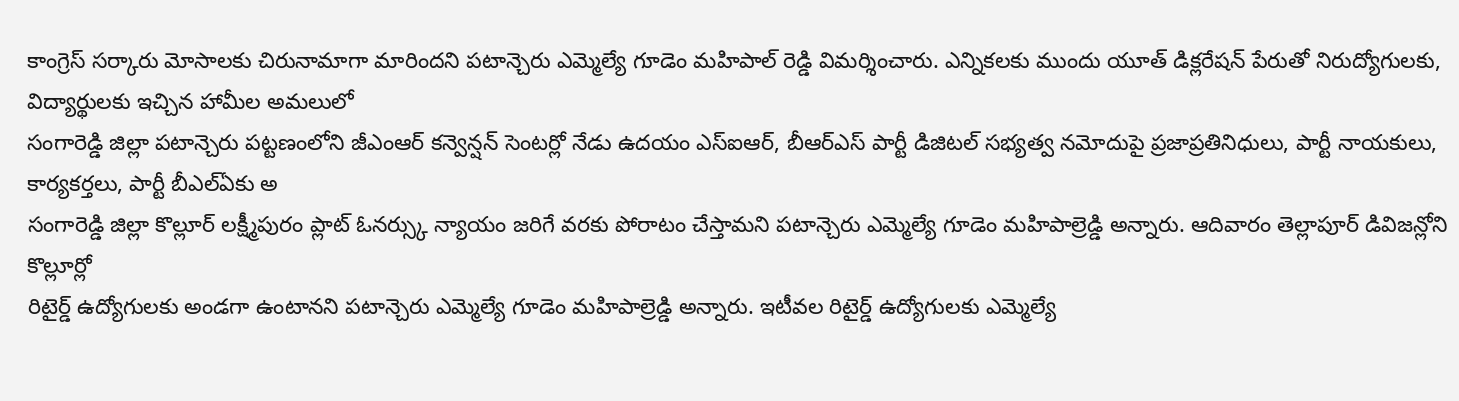కాంగ్రెస్ సర్కారు మోసాలకు చిరునామాగా మారిందని పటాన్చెరు ఎమ్మెల్యే గూడెం మహిపాల్ రెడ్డి విమర్శించారు. ఎన్నికలకు ముందు యూత్ డిక్లరేషన్ పేరుతో నిరుద్యోగులకు, విద్యార్థులకు ఇచ్చిన హామీల అమలులో
సంగారెడ్డి జిల్లా పటాన్చెరు పట్టణంలోని జీఎంఆర్ కన్వెన్షన్ సెంటర్లో నేడు ఉదయం ఎస్ఐఆర్, బీఆర్ఎస్ పార్టీ డిజిటల్ సభ్యత్వ నమోదుపై ప్రజాప్రతినిధులు, పార్టీ నాయకులు, కార్యకర్తలు, పార్టీ బీఎల్ఏకు అ
సంగారెడ్డి జిల్లా కొల్లూర్ లక్ష్మీపురం ప్లాట్ ఓనర్స్కు న్యాయం జరిగే వరకు పోరాటం చేస్తామని పటాన్చెరు ఎమ్మెల్యే గూడెం మహిపాల్రెడ్డి అన్నారు. ఆదివారం తెల్లాపూర్ డివిజన్లోని కొల్లూర్లో
రిటైర్డ్ ఉద్యోగులకు అండగా ఉంటానని పటాన్చెరు ఎమ్మెల్యే గూడెం మహిపాల్రెడ్డి అన్నారు. ఇటీవల రిటైర్డ్ ఉద్యోగులకు ఎమ్మెల్యే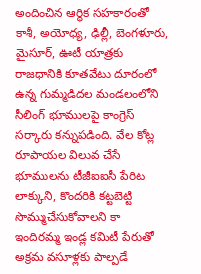అందించిన ఆర్థిక సహకారంతో కాశీ, అయోధ్య, ఢిల్లీ, బెంగళూరు, మైసూర్, ఊటీ యాత్రకు
రాజధానికి కూతవేటు దూరంలో ఉన్న గుమ్మడిదల మండలంలోని సీలింగ్ భూములపై కాంగ్రెస్ సర్కారు కన్నుపడింది. వేల కోట్ల రూపాయల విలువ చేసే భూములను టీజీఐఐసీ పేరిట లాక్కుని, కొందరికి కట్టబెట్టి సొమ్ముచేసుకోవాలని కా
ఇందిరమ్మ ఇండ్ల కమిటీ పేరుతో అక్రమ వసూళ్లకు పాల్పడే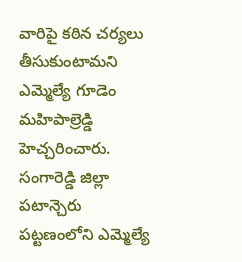వారిపై కఠిన చర్యలు తీసుకుంటామని ఎమ్మెల్యే గూడెం మహిపాల్రెడ్డి హెచ్చరించారు. సంగారెడ్డి జిల్లా పటాన్చెరు పట్టణంలోని ఎమ్మెల్యే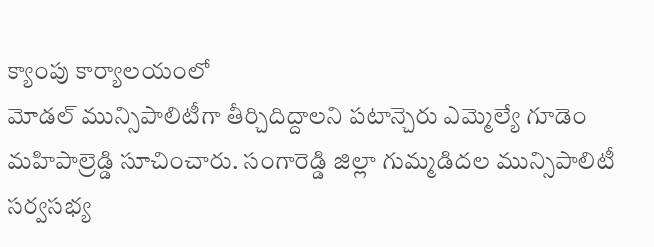క్యాంపు కార్యాలయంలో
మోడల్ మున్సిపాలిటీగా తీర్చిదిద్దాలని పటాన్చెరు ఎమ్మెల్యే గూడెం మహిపాల్రెడ్డి సూచించారు. సంగారెడ్డి జిల్లా గుమ్మడిదల మున్సిపాలిటీ సర్వసభ్య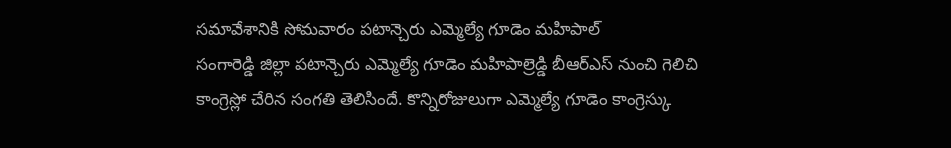సమావేశానికి సోమవారం పటాన్చెరు ఎమ్మెల్యే గూడెం మహిపాల్
సంగారెడ్డి జిల్లా పటాన్చెరు ఎమ్మెల్యే గూడెం మహిపాల్రెడ్డి బీఆర్ఎస్ నుంచి గెలిచి కాంగ్రెస్లో చేరిన సంగతి తెలిసిందే. కొన్నిరోజులుగా ఎమ్మెల్యే గూడెం కాంగ్రెస్కు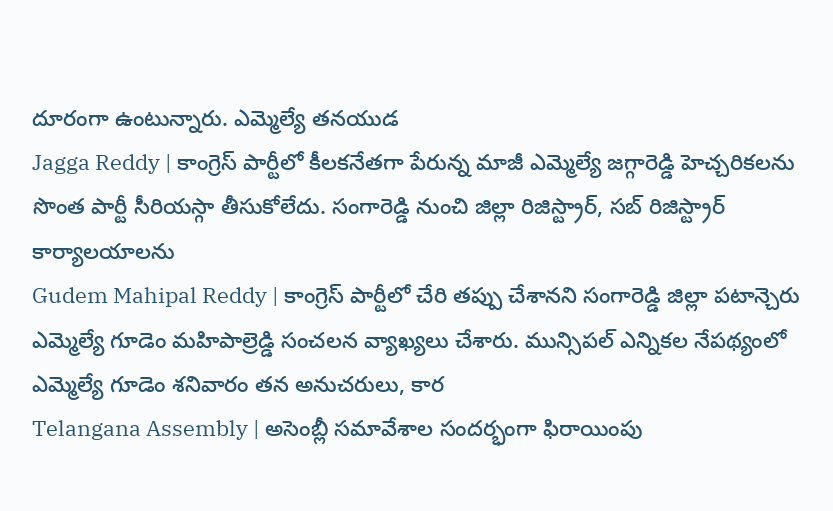దూరంగా ఉంటున్నారు. ఎమ్మెల్యే తనయుడ
Jagga Reddy | కాంగ్రెస్ పార్టీలో కీలకనేతగా పేరున్న మాజీ ఎమ్మెల్యే జగ్గారెడ్డి హెచ్చరికలను సొంత పార్టీ సీరియస్గా తీసుకోలేదు. సంగారెడ్డి నుంచి జిల్లా రిజిస్ట్రార్, సబ్ రిజిస్ట్రార్ కార్యాలయాలను
Gudem Mahipal Reddy | కాంగ్రెస్ పార్టీలో చేరి తప్పు చేశానని సంగారెడ్డి జిల్లా పటాన్చెరు ఎమ్మెల్యే గూడెం మహిపాల్రెడ్డి సంచలన వ్యాఖ్యలు చేశారు. మున్సిపల్ ఎన్నికల నేపథ్యంలో ఎమ్మెల్యే గూడెం శనివారం తన అనుచరులు, కార
Telangana Assembly | అసెంబ్లీ సమావేశాల సందర్భంగా ఫిరాయింపు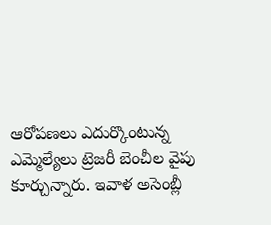ఆరోపణలు ఎదుర్కొంటున్న ఎమ్మెల్యేలు ట్రెజరీ బెంచీల వైపు కూర్చున్నారు. ఇవాళ అసెంబ్లీ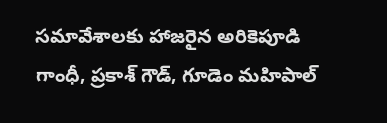సమావేశాలకు హాజరైన అరికెపూడి గాంధీ, ప్రకాశ్ గౌడ్, గూడెం మహిపాల్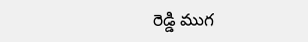రెడ్డి ముగ